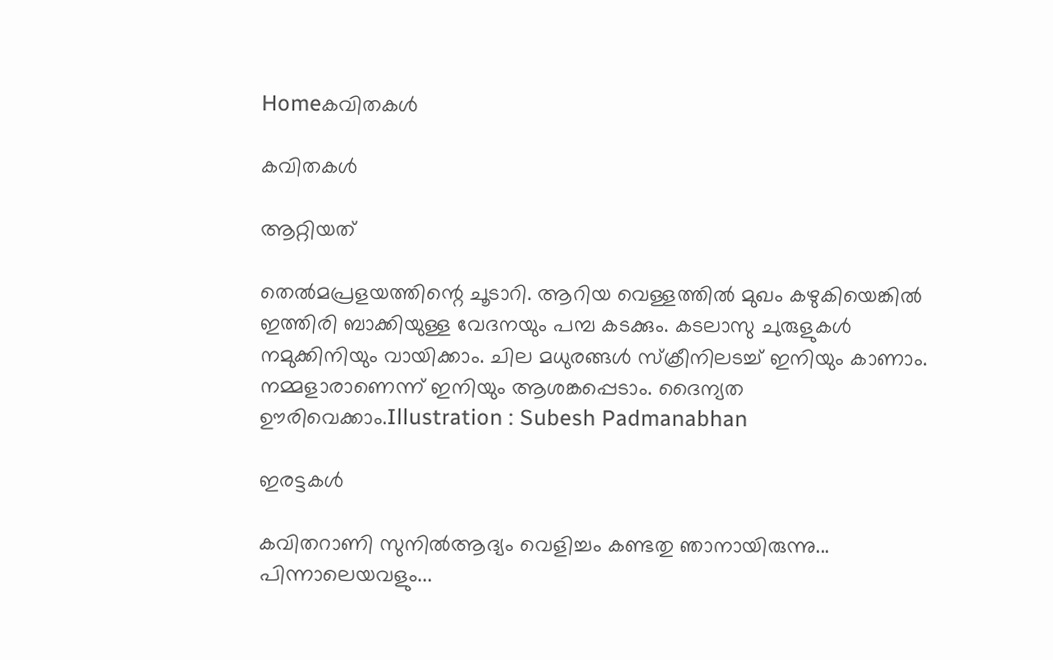Homeകവിതകൾ

കവിതകൾ

ആറ്റിയത്

തെൽമപ്രളയത്തിന്റെ ചൂടാറി. ആറിയ വെള്ളത്തിൽ മുഖം കഴുകിയെങ്കിൽ ഇത്തിരി ബാക്കിയുള്ള വേദനയും പമ്പ കടക്കും. കടലാസു ചുരുളുകൾ നമുക്കിനിയും വായിക്കാം. ചില മധുരങ്ങൾ സ്ക്രീനിലടച്ച് ഇനിയും കാണാം. നമ്മളാരാണെന്ന് ഇനിയും ആശങ്കപ്പെടാം. ദൈന്യത ഊരിവെക്കാം.Illustration : Subesh Padmanabhan

ഇരട്ടകൾ

കവിതറാണി സുനിൽആദ്യം വെളിച്ചം കണ്ടതു ഞാനായിരുന്നു... പിന്നാലെയവളും...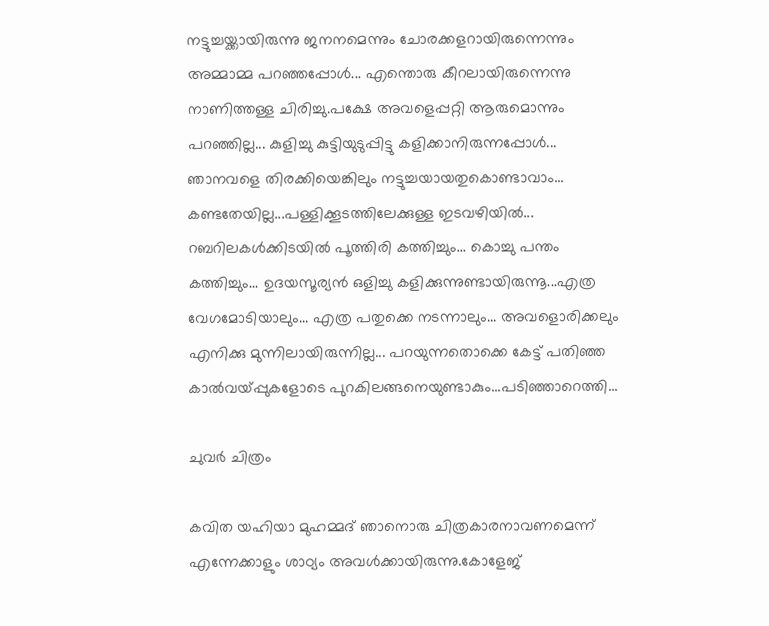നട്ടുച്ചയ്ക്കായിരുന്നു ജനനമെന്നും ചോരക്കളറായിരുന്നെന്നും അമ്മാമ്മ പറഞ്ഞപ്പോൾ... എന്തൊരു കീറലായിരുന്നെന്നു നാണിത്തള്ള ചിരിച്ചു.പക്ഷേ അവളെപ്പറ്റി ആരുമൊന്നും പറഞ്ഞില്ല... കുളിച്ചു കുട്ടിയുടുപ്പിട്ടു കളിക്കാനിരുന്നപ്പോൾ... ഞാനവളെ തിരക്കിയെങ്കിലും നട്ടുച്ചയായതുകൊണ്ടാവാം... കണ്ടതേയില്ല...പള്ളിക്കൂടത്തിലേക്കുള്ള ഇടവഴിയിൽ... റബറിലകൾക്കിടയിൽ പൂത്തിരി കത്തിച്ചും... കൊച്ചു പന്തം കത്തിച്ചും... ഉദയസൂര്യൻ ഒളിച്ചു കളിക്കുന്നുണ്ടായിരുന്നൂ...എത്ര വേഗമോടിയാലും... എത്ര പതുക്കെ നടന്നാലും... അവളൊരിക്കലും എനിക്കു മുന്നിലായിരുന്നില്ല... പറയുന്നതൊക്കെ കേട്ട് പതിഞ്ഞ കാൽവയ്പ്പുകളോടെ പുറകിലങ്ങനെയുണ്ടാകും...പടിഞ്ഞാറെത്തി...

ചുവർ ചിത്രം

കവിത യഹിയാ മുഹമ്മദ് ഞാനൊരു ചിത്രകാരനാവണമെന്ന് എന്നേക്കാളും ശാഠ്യം അവൾക്കായിരുന്നു.കോളേജ്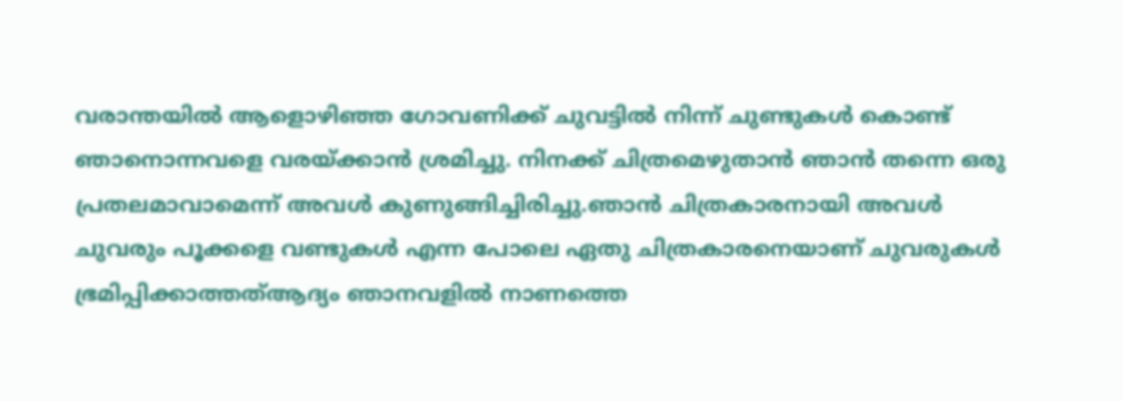വരാന്തയിൽ ആളൊഴിഞ്ഞ ഗോവണിക്ക് ചുവട്ടിൽ നിന്ന് ചുണ്ടുകൾ കൊണ്ട് ഞാനൊന്നവളെ വരയ്ക്കാൻ ശ്രമിച്ചു. നിനക്ക് ചിത്രമെഴുതാൻ ഞാൻ തന്നെ ഒരു പ്രതലമാവാമെന്ന് അവൾ കുണുങ്ങിച്ചിരിച്ചു.ഞാൻ ചിത്രകാരനായി അവൾ ചുവരും പൂക്കളെ വണ്ടുകൾ എന്ന പോലെ ഏതു ചിത്രകാരനെയാണ് ചുവരുകൾ ഭ്രമിപ്പിക്കാത്തത്ആദ്യം ഞാനവളിൽ നാണത്തെ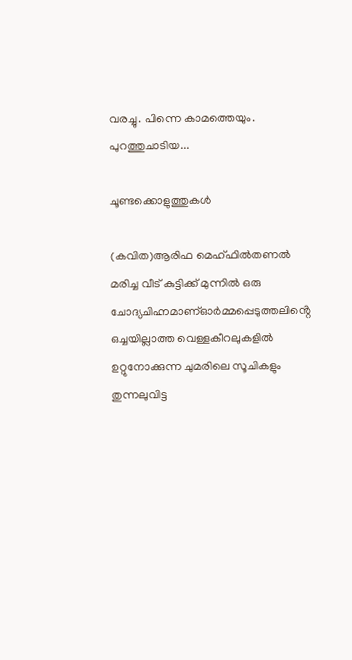വരച്ചു. പിന്നെ കാമത്തെയും. പുറത്തുചാടിയ...

ചൂണ്ടക്കൊളുത്തുകൾ

(കവിത)ആരിഫ മെഹ്ഫിൽതണൽ മരിച്ച വീട് കുട്ടിക്ക് മുന്നിൽ ഒരു ചോദ്യചിഹ്നമാണ്ഓർമ്മപ്പെടുത്തലിൻ്റെ ഒച്ചയില്ലാത്ത വെള്ളകീറലുകളിൽ ഉറ്റുനോക്കുന്ന ചുമരിലെ സൂചികളും തുന്നലുവിട്ട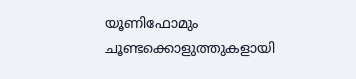യൂണിഫോമും ചൂണ്ടക്കൊളുത്തുകളായി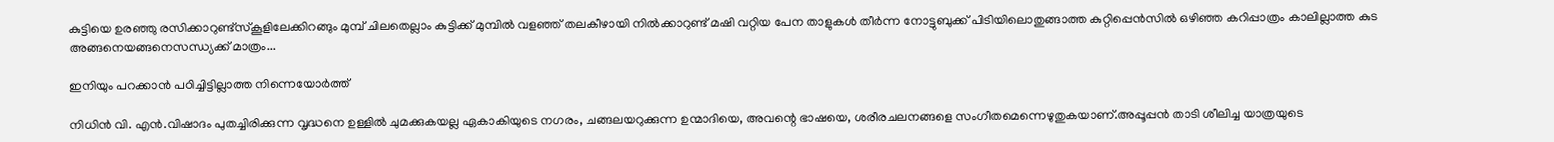കുട്ടിയെ ഉരഞ്ഞു രസിക്കാറുണ്ട്സ്കൂളിലേക്കിറങ്ങും മുമ്പ് ചിലതെല്ലാം കുട്ടിക്ക് മുമ്പിൽ വളഞ്ഞ് തലകീഴായി നിൽക്കാറുണ്ട് മഷി വറ്റിയ പേന താളുകൾ തീർന്ന നോട്ടുബുക്ക് പിടിയിലൊതുങ്ങാത്ത കുറ്റിപ്പെൻസിൽ ഒഴിഞ്ഞ കറിപ്പാത്രം കാലില്ലാത്ത കുട അങ്ങനെയങ്ങനെസന്ധ്യക്ക് മാത്രം...

ഇനിയും പറക്കാന്‍ പഠിച്ചിട്ടില്ലാത്ത നിന്നെയോര്‍ത്ത്

നിധിന്‍ വി. എന്‍.വിഷാദം പുതച്ചിരിക്കുന്ന വൃദ്ധനെ ഉള്ളില്‍ ചുമക്കുകയല്ല ഏകാകിയുടെ നഗരം, ചങ്ങലയറുക്കുന്ന ഉന്മാദിയെ, അവന്റെ ഭാഷയെ, ശരീരചലനങ്ങളെ സംഗീതമെന്നെഴുതുകയാണ്.അപ്പൂപ്പന്‍ താടി ശീലിച്ച യാത്രയുടെ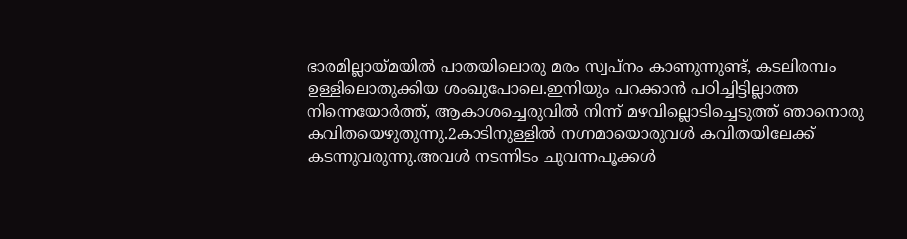ഭാരമില്ലായ്മയില്‍ പാതയിലൊരു മരം സ്വപ്‌നം കാണുന്നുണ്ട്, കടലിരമ്പം ഉള്ളിലൊതുക്കിയ ശംഖുപോലെ.ഇനിയും പറക്കാന്‍ പഠിച്ചിട്ടില്ലാത്ത നിന്നെയോര്‍ത്ത്, ആകാശച്ചെരുവില്‍ നിന്ന് മഴവില്ലൊടിച്ചെടുത്ത് ഞാനൊരു കവിതയെഴുതുന്നു.2കാടിനുള്ളില്‍ നഗ്നമായൊരുവള്‍ കവിതയിലേക്ക് കടന്നുവരുന്നു.അവള്‍ നടന്നിടം ചുവന്നപൂക്കള്‍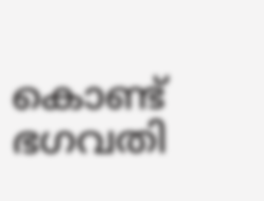കൊണ്ട് ഭഗവതി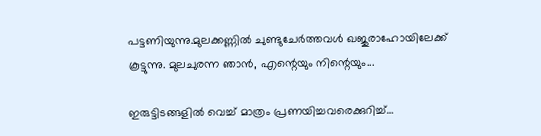പട്ടണിയുന്നു.മുലക്കണ്ണില്‍ ചുണ്ടുചേര്‍ത്തവള്‍ ഖജുരാഹോയിലേക്ക് കൂട്ടുന്നു. മുലചുരന്ന ഞാന്‍, എന്റെയും നിന്റെയും...

ഇരുട്ടിടങ്ങളിൽ വെച്ച് മാത്രം പ്രണയിച്ചവരെക്കുറിച്ച്…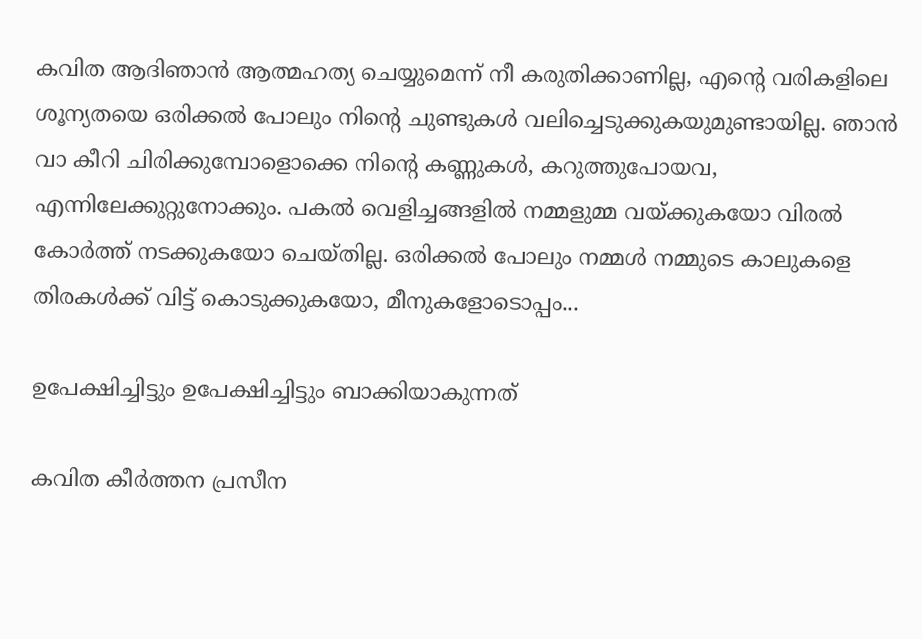കവിത ആദിഞാൻ ആത്മഹത്യ ചെയ്യുമെന്ന് നീ കരുതിക്കാണില്ല, എന്റെ വരികളിലെ ശൂന്യതയെ ഒരിക്കൽ പോലും നിന്റെ ചുണ്ടുകൾ വലിച്ചെടുക്കുകയുമുണ്ടായില്ല. ഞാൻ വാ കീറി ചിരിക്കുമ്പോളൊക്കെ നിന്റെ കണ്ണുകൾ, കറുത്തുപോയവ, എന്നിലേക്കുറ്റുനോക്കും. പകൽ വെളിച്ചങ്ങളിൽ നമ്മളുമ്മ വയ്ക്കുകയോ വിരൽ കോർത്ത് നടക്കുകയോ ചെയ്തില്ല. ഒരിക്കൽ പോലും നമ്മൾ നമ്മുടെ കാലുകളെ തിരകൾക്ക് വിട്ട് കൊടുക്കുകയോ, മീനുകളോടൊപ്പം...

ഉപേക്ഷിച്ചിട്ടും ഉപേക്ഷിച്ചിട്ടും ബാക്കിയാകുന്നത്

കവിത കീർത്തന പ്രസീന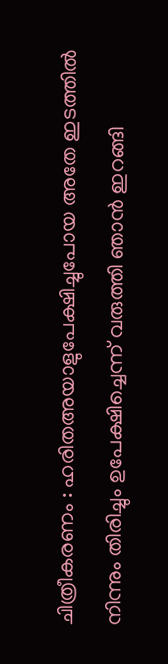ചിത്രീകരണം : ഹരിതഅയാളുപേക്ഷിച്ചുപോയ അതേ ഇടത്തിൽ നിന്നും തിരിച്ചും ഉപേക്ഷിച്ചെന്ന് വരുത്തി ഞാൻ ഇറങ്ങി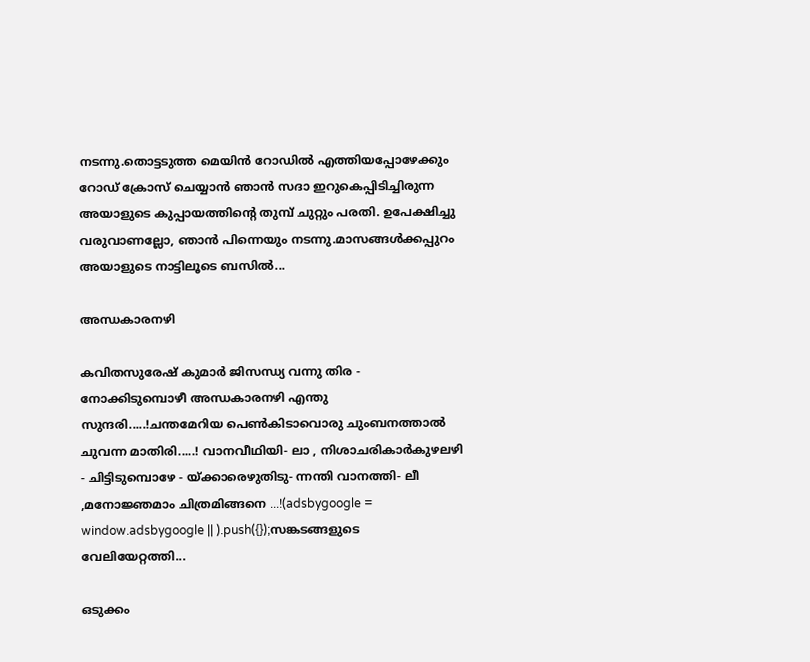നടന്നു.തൊട്ടടുത്ത മെയിൻ റോഡിൽ എത്തിയപ്പോഴേക്കും റോഡ് ക്രോസ് ചെയ്യാൻ ഞാൻ സദാ ഇറുകെപ്പിടിച്ചിരുന്ന അയാളുടെ കുപ്പായത്തിന്റെ തുമ്പ് ചുറ്റും പരതി. ഉപേക്ഷിച്ചു വരുവാണല്ലോ, ഞാൻ പിന്നെയും നടന്നു.മാസങ്ങൾക്കപ്പുറം അയാളുടെ നാട്ടിലൂടെ ബസിൽ...

അന്ധകാരനഴി

കവിതസുരേഷ് കുമാർ ജിസന്ധ്യ വന്നു തിര - നോക്കിടുമ്പൊഴീ അന്ധകാരനഴി എന്തു സുന്ദരി.....!ചന്തമേറിയ പെൺകിടാവൊരു ചുംബനത്താൽ ചുവന്ന മാതിരി.....! വാനവീഥിയി- ലാ , നിശാചരികാർകുഴലഴി - ചിട്ടിടുമ്പൊഴേ - യ്ക്കാരെഴുതിടു- ന്നന്തി വാനത്തി- ലീ ,മനോജ്ഞമാം ചിത്രമിങ്ങനെ ...!(adsbygoogle = window.adsbygoogle || ).push({});സങ്കടങ്ങളുടെ വേലിയേറ്റത്തി...

ഒടുക്കം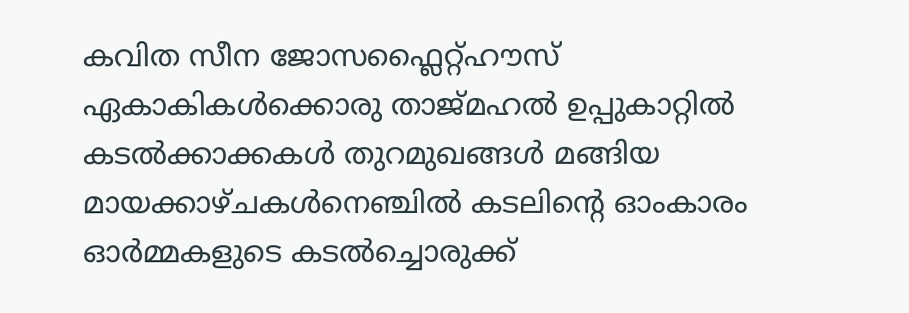കവിത സീന ജോസഫ്ലൈറ്റ്‌ഹൗസ്‌ ഏകാകികൾക്കൊരു താജ്മഹൽ ഉപ്പുകാറ്റിൽ കടൽക്കാക്കകൾ തുറമുഖങ്ങൾ മങ്ങിയ മായക്കാഴ്ചകൾനെഞ്ചിൽ കടലിന്റെ ഓംകാരം ഓർമ്മകളുടെ കടൽച്ചൊരുക്ക്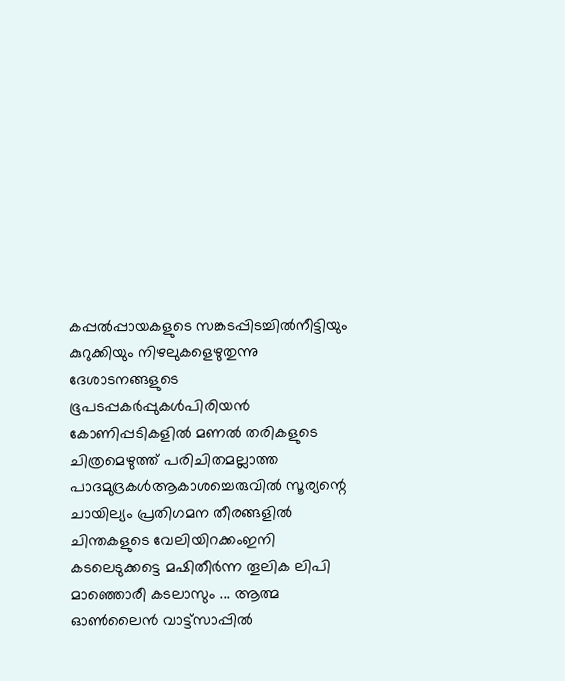കപ്പൽപ്പായകളുടെ സങ്കടപ്പിടച്ചിൽനീട്ടിയും കുറുക്കിയും നിഴലുകളെഴുതുന്നു ദേശാടനങ്ങളുടെ ഭൂപടപ്പകർപ്പുകൾപിരിയൻ കോണിപ്പടികളിൽ മണൽ തരികളുടെ  ചിത്രമെഴുത്ത് പരിചിതമല്ലാത്ത പാദമുദ്രകൾആകാശച്ചെരുവിൽ സൂര്യന്റെ ചായില്യം പ്രതിഗമന തീരങ്ങളിൽ ചിന്തകളുടെ വേലിയിറക്കംഇനി കടലെടുക്കട്ടെ മഷിതീർന്ന തൂലിക ലിപി മാഞ്ഞൊരീ കടലാസും ... ആത്മ ഓൺലൈൻ വാട്ട്സാപ്പിൽ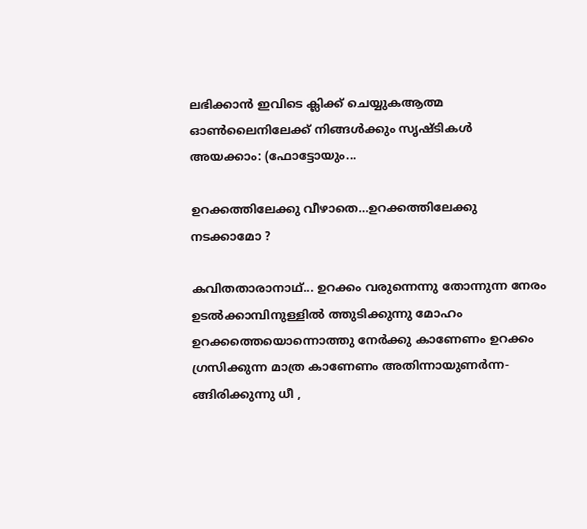ലഭിക്കാൻ ഇവിടെ ക്ലിക്ക് ചെയ്യുകആത്മ ഓൺലൈനിലേക്ക് നിങ്ങൾക്കും സൃഷ്ടികൾ അയക്കാം: (ഫോട്ടോയും...

ഉറക്കത്തിലേക്കു വീഴാതെ…ഉറക്കത്തിലേക്കു നടക്കാമോ ?

കവിതതാരാനാഥ്‌... ഉറക്കം വരുന്നെന്നു തോന്നുന്ന നേരം ഉടൽക്കാമ്പിനുള്ളിൽ ത്തുടിക്കുന്നു മോഹം ഉറക്കത്തെയൊന്നൊത്തു നേർക്കു കാണേണം ഉറക്കം ഗ്രസിക്കുന്ന മാത്ര കാണേണം അതിന്നായുണർന്ന- ങ്ങിരിക്കുന്നു ധീ ,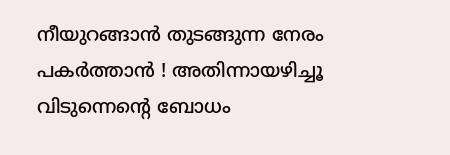നീയുറങ്ങാൻ തുടങ്ങുന്ന നേരം പകർത്താൻ ! അതിന്നായഴിച്ചൂ വിടുന്നെൻ്റെ ബോധം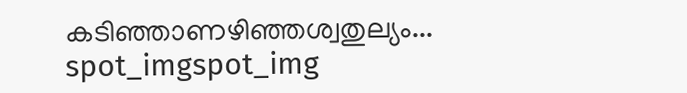കടിഞ്ഞാണഴിഞ്ഞശ്വതുല്യം...
spot_imgspot_img